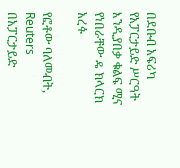በደቡብ አፍሪካ የአፓርታይድ ሥርዓት እንዲያበቃ ቁልፍ ሚና የነበራቸው ዴ ክላርክ አረፉ

የፎቶው ባለመብት, Reuters
በአፓርታይድ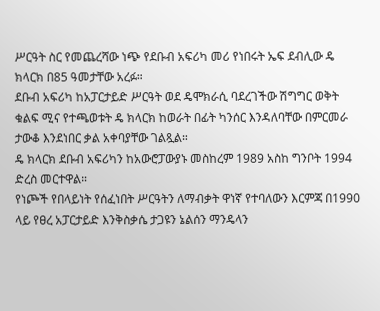ሥርዓት ስር የመጨረሻው ነጭ የደቡብ አፍሪካ መሪ የነበሩት ኤፍ ደብሊው ዴ ክላርክ በ85 ዓመታቸው አረፉ።
ደቡብ አፍሪካ ከአፓርታይድ ሥርዓት ወደ ዴሞክራሲ ባደረገችው ሽግግር ወቅት ቁልፍ ሚና የተጫወቱት ዴ ክላርክ ከወራት በፊት ካንሰር እንዳለባቸው በምርመራ ታውቆ እንደነበር ቃል አቀባያቸው ገልጿል።
ዴ ክላርክ ደቡብ አፍሪካን ከአውሮፓውያኑ መስከረም 1989 አስከ ግንቦት 1994 ድረስ መርተዋል።
የነጮች የበላይነት የሰፈነበት ሥርዓትን ለማብቃት ዋነኛ የተባለውን እርምጃ በ1990 ላይ የፀረ አፓርታይድ እንቅስቃሴ ታጋዩን ኔልሰን ማንዴላን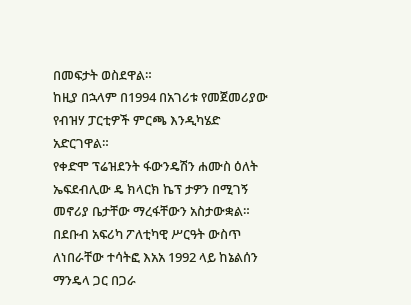በመፍታት ወስደዋል።
ከዚያ በኋላም በ1994 በአገሪቱ የመጀመሪያው የብዝሃ ፓርቲዎች ምርጫ እንዲካሄድ አድርገዋል።
የቀድሞ ፕሬዝደንት ፋውንዴሽን ሐሙስ ዕለት ኤፍደብሊው ዴ ክላርክ ኬፕ ታዎን በሚገኝ መኖሪያ ቤታቸው ማረፋቸውን አስታውቋል።
በደቡብ አፍሪካ ፖለቲካዊ ሥርዓት ውስጥ ለነበራቸው ተሳትፎ እአአ 1992 ላይ ከኔልሰን ማንዴላ ጋር በጋራ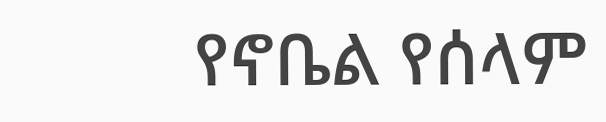የኖቤል የሰላም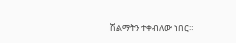ሽልማትን ተቀብለው ነበር።